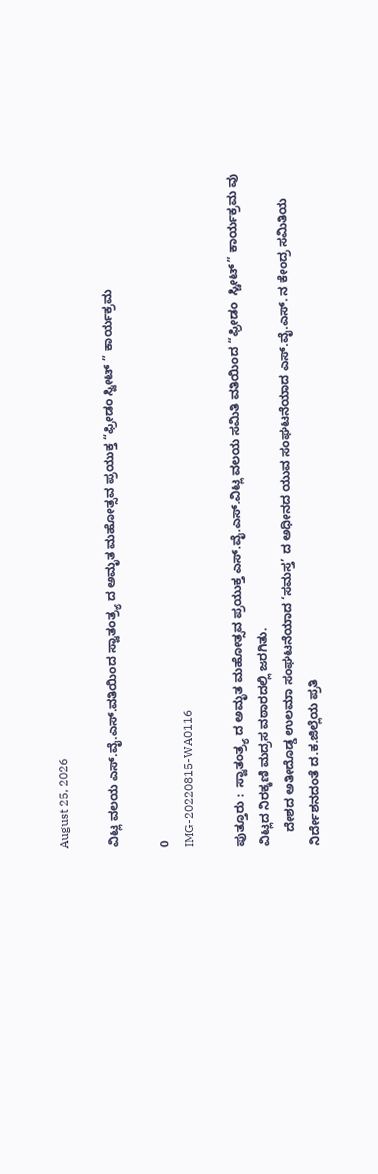August 25, 2026

ವಿಟ್ಲ ವಲಯ ಎಸ್.ವೈ.ಎಸ್.ವತಿಯಿಂದ ಸ್ವಾತಂತ್ರ್ಯ ದ ಅಮೃತ ಮಹೋತ್ಸವ ಪ್ರಯುಕ್ತ “ಫ್ರೀಡಂ ಸ್ವೀಟ್ ” ಕಾರ್ಯಕ್ರಮ

0
IMG-20220815-WA0116

ಪುತ್ತೂರು :  ಸ್ವಾತಂತ್ರ್ಯ ದ ಅಮೃತ ಮಹೋತ್ಸವ ಪ್ರಯುಕ್ತ ಎಸ್.ವೈ.ಎಸ್.ವಿಟ್ಲ ವಲಯ ಸಮಿತಿ ವತಿಯಿಂದ “ಫ್ರೀಡಂ  ಸ್ಚೀಟ್” ಕಾರ್ಯಕ್ರಮ ವು ವಿಟ್ಲದ ನಿರಕ್ಕಣಿ ಮದ್ರಸ ವಠಾರದಲ್ಲಿ ಜರಗಿತು.
    ದೇಶದ ಅತೀದೊಡ್ಡ ಉಲಮಾ ಸಂಘಟನೆಯಾದ ‘ಸಮಸ್ತ’ ದ ಅಧೀನದ ಯುವ ಸಂಘಟನೆಯಾದ ಎಸ್.ವೈ.ಎಸ್. ನ ಕೇಂದ್ರ ಸಮಿತಿಯ ನಿರ್ದೇಶನದಂತೆ ದ.ಕ.ಜಿಲ್ಲೆಯ ಪ್ರತಿ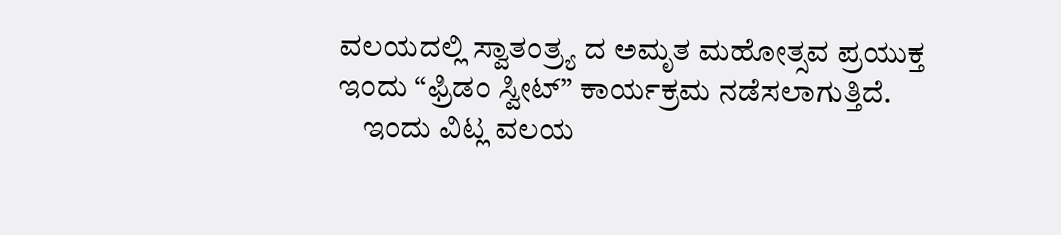ವಲಯದಲ್ಲಿ ಸ್ವಾತಂತ್ರ್ಯ ದ ಅಮೃತ ಮಹೋತ್ಸವ ಪ್ರಯುಕ್ತ ಇಂದು “ಫ್ರಿಡಂ ಸ್ವೀಟ್” ಕಾರ್ಯಕ್ರಮ ನಡೆಸಲಾಗುತ್ತಿದೆ.
    ಇಂದು ವಿಟ್ಲ ವಲಯ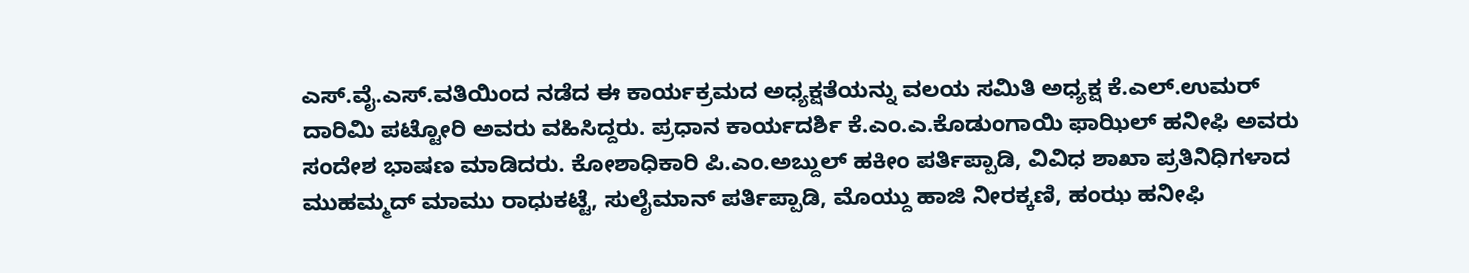ಎಸ್.ವೈ.ಎಸ್.ವತಿಯಿಂದ ನಡೆದ ಈ ಕಾರ್ಯಕ್ರಮದ ಅಧ್ಯಕ್ಷತೆಯನ್ನು ವಲಯ ಸಮಿತಿ ಅಧ್ಯಕ್ಷ ಕೆ.ಎಲ್.ಉಮರ್ ದಾರಿಮಿ ಪಟ್ಟೋರಿ ಅವರು ವಹಿಸಿದ್ದರು. ಪ್ರಧಾನ ಕಾರ್ಯದರ್ಶಿ ಕೆ.ಎಂ.ಎ.ಕೊಡುಂಗಾಯಿ ಫಾಝಿಲ್ ಹನೀಫಿ ಅವರು ಸಂದೇಶ ಭಾಷಣ ಮಾಡಿದರು. ಕೋಶಾಧಿಕಾರಿ ಪಿ.ಎಂ.ಅಬ್ದುಲ್ ಹಕೀಂ ಪರ್ತಿಪ್ಪಾಡಿ, ವಿವಿಧ ಶಾಖಾ ಪ್ರತಿನಿಧಿಗಳಾದ ಮುಹಮ್ಮದ್ ಮಾಮು ರಾಧುಕಟ್ಟೆ, ಸುಲೈಮಾನ್ ಪರ್ತಿಪ್ಪಾಡಿ, ಮೊಯ್ದು ಹಾಜಿ ನೀರಕ್ಕಣಿ, ಹಂಝ ಹನೀಫಿ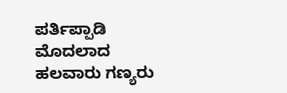ಪರ್ತಿಪ್ಪಾಡಿ ಮೊದಲಾದ ಹಲವಾರು ಗಣ್ಯರು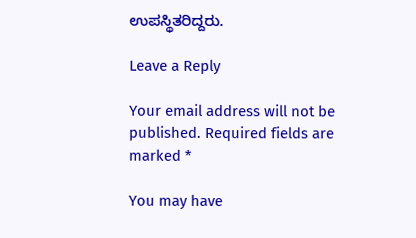ಉಪಸ್ಥಿತರಿದ್ದರು.

Leave a Reply

Your email address will not be published. Required fields are marked *

You may have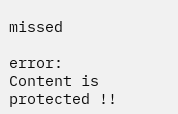missed

error: Content is protected !!